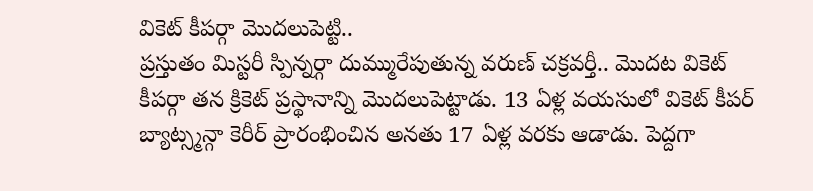వికెట్ కీపర్గా మొదలుపెట్టి..
ప్రస్తుతం మిస్టరీ స్పిన్నర్గా దుమ్మురేపుతున్న వరుణ్ చక్రవర్తీ.. మొదట వికెట్ కీపర్గా తన క్రికెట్ ప్రస్థానాన్ని మొదలుపెట్టాడు. 13 ఏళ్ల వయసులో వికెట్ కీపర్ బ్యాట్స్మన్గా కెరీర్ ప్రారంభించిన అనతు 17 ఏళ్ల వరకు ఆడాడు. పెద్దగా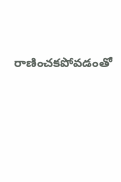రాణించకపోవడంతో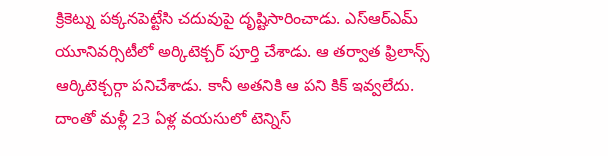క్రికెట్ను పక్కనపెట్టేసి చదువుపై దృష్టిసారించాడు. ఎస్ఆర్ఎమ్ యూనివర్సిటీలో అర్కిటెక్చర్ పూర్తి చేశాడు. ఆ తర్వాత ఫ్రిలాన్స్ ఆర్కిటెక్చర్గా పనిచేశాడు. కానీ అతనికి ఆ పని కిక్ ఇవ్వలేదు. దాంతో మళ్లీ 23 ఏళ్ల వయసులో టెన్నిస్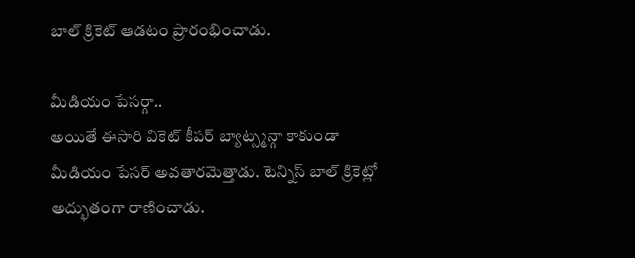బాల్ క్రికెట్ ఆడటం ప్రారంభించాడు.

మీడియం పేసర్గా..
అయితే ఈసారి వికెట్ కీపర్ బ్యాట్స్మన్గా కాకుండా మీడియం పేసర్ అవతారమెత్తాడు. టెన్నిస్ బాల్ క్రికెట్లో అద్భుతంగా రాణించాడు.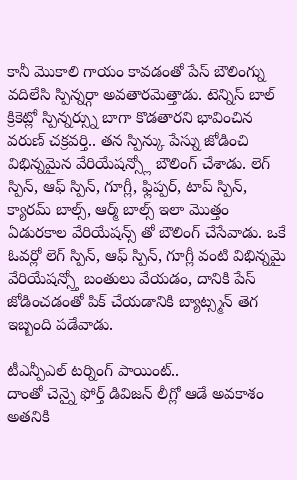కానీ మొకాలి గాయం కావడంతో పేస్ బౌలింగ్ను వదిలేసి స్పిన్నర్గా అవతారమెత్తాడు. టెన్నిస్ బాల్ క్రికెట్లో స్పిన్నర్స్ను బాగా కొడతారని భావించిన వరుణ్ చక్రవర్తి.. తన స్పిన్కు పేస్ను జోడించి విభిన్నమైన వేరియేషన్స్లో బౌలింగ్ చేశాడు. లెగ్ స్పిన్, ఆఫ్ స్పిన్, గూగ్లీ, ఫ్లిప్పర్, టాప్ స్పిన్, క్యారమ్ బాల్స్, ఆర్మ్ బాల్స్ ఇలా మొత్తం ఏడురకాల వేరియేషన్స్ తో బౌలింగ్ చేసేవాడు. ఒకే ఓవర్లో లెగ్ స్పిన్, ఆఫ్ స్పిన్, గూగ్లీ వంటి విభిన్నమై వేరియేషన్స్తో బంతులు వేయడం, దానికి పేస్ జోడించడంతో పిక్ చేయడానికి బ్యాట్స్మన్ తెగ ఇబ్బంది పడేవాడు.

టీఎన్పీఎల్ టర్నింగ్ పాయింట్..
దాంతో చెన్నై ఫోర్త్ డివిజన్ లీగ్లో ఆడే అవకాశం అతనికి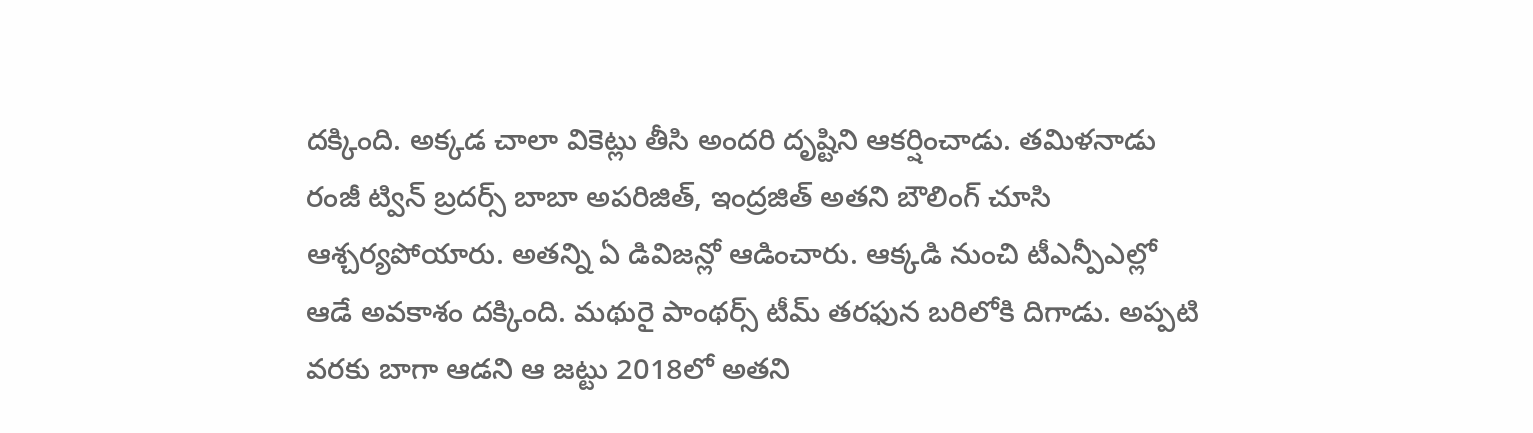దక్కింది. అక్కడ చాలా వికెట్లు తీసి అందరి దృష్టిని ఆకర్షించాడు. తమిళనాడు రంజీ ట్విన్ బ్రదర్స్ బాబా అపరిజిత్, ఇంద్రజిత్ అతని బౌలింగ్ చూసి ఆశ్చర్యపోయారు. అతన్ని ఏ డివిజన్లో ఆడించారు. ఆక్కడి నుంచి టీఎన్పీఎల్లో ఆడే అవకాశం దక్కింది. మథురై పాంథర్స్ టీమ్ తరఫున బరిలోకి దిగాడు. అప్పటి వరకు బాగా ఆడని ఆ జట్టు 2018లో అతని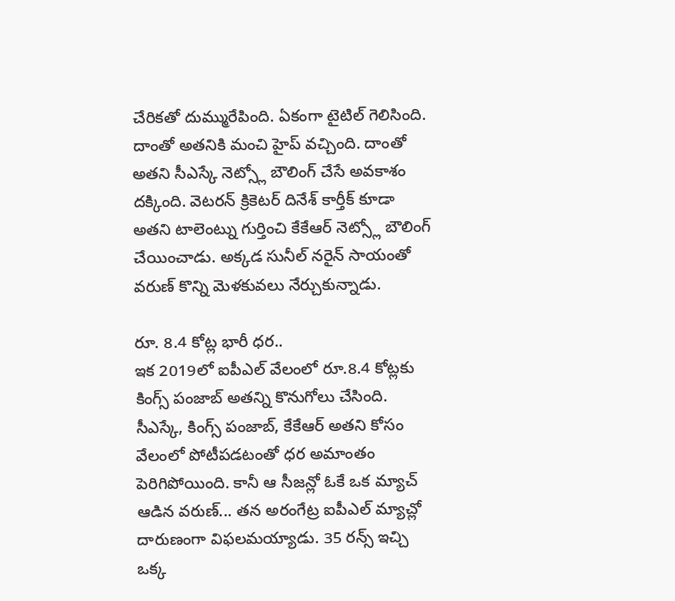చేరికతో దుమ్మురేపింది. ఏకంగా టైటిల్ గెలిసింది. దాంతో అతనికి మంచి హైప్ వచ్చింది. దాంతో అతని సీఎస్కే నెట్స్లో బౌలింగ్ చేసే అవకాశం దక్కింది. వెటరన్ క్రికెటర్ దినేశ్ కార్తీక్ కూడా అతని టాలెంట్ను గుర్తించి కేకేఆర్ నెట్స్లో బౌలింగ్ చేయించాడు. అక్కడ సునీల్ నరైన్ సాయంతో వరుణ్ కొన్ని మెళకువలు నేర్చుకున్నాడు.

రూ. 8.4 కోట్ల భారీ ధర..
ఇక 2019లో ఐపీఎల్ వేలంలో రూ.8.4 కోట్లకు కింగ్స్ పంజాబ్ అతన్ని కొనుగోలు చేసింది. సీఎస్కే, కింగ్స్ పంజాబ్, కేకేఆర్ అతని కోసం వేలంలో పోటీపడటంతో ధర అమాంతం పెరిగిపోయింది. కానీ ఆ సీజన్లో ఓకే ఒక మ్యాచ్ ఆడిన వరుణ్... తన అరంగేట్ర ఐపీఎల్ మ్యాచ్లో దారుణంగా విఫలమయ్యాడు. 35 రన్స్ ఇచ్చి ఒక్క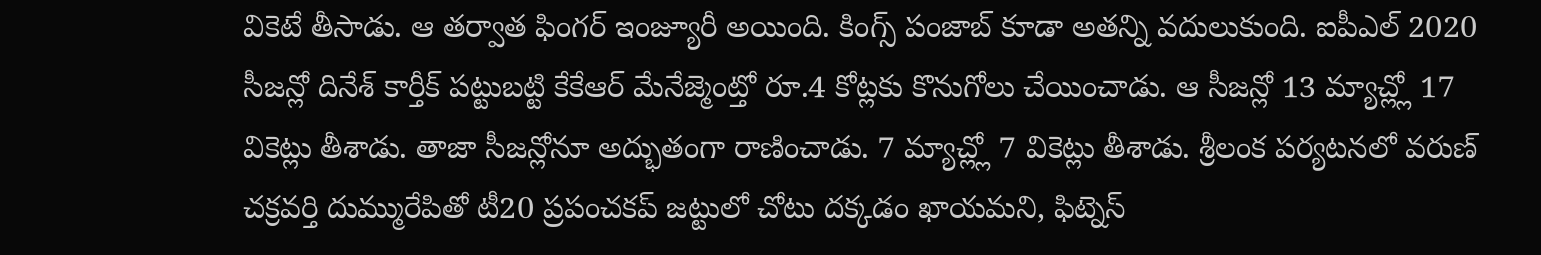వికెటే తీసాడు. ఆ తర్వాత ఫింగర్ ఇంజ్యూరీ అయింది. కింగ్స్ పంజాబ్ కూడా అతన్ని వదులుకుంది. ఐపీఎల్ 2020 సీజన్లో దినేశ్ కార్తీక్ పట్టుబట్టి కేకేఆర్ మేనేజ్మెంట్తో రూ.4 కోట్లకు కొనుగోలు చేయించాడు. ఆ సీజన్లో 13 మ్యాచ్ల్లో 17 వికెట్లు తీశాడు. తాజా సీజన్లోనూ అద్భుతంగా రాణించాడు. 7 మ్యాచ్ల్లో 7 వికెట్లు తీశాడు. శ్రీలంక పర్యటనలో వరుణ్ చక్రవర్తి దుమ్మురేపితో టీ20 ప్రపంచకప్ జట్టులో చోటు దక్కడం ఖాయమని, ఫిట్నెస్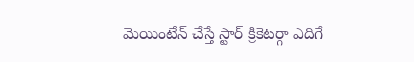మెయింటేన్ చేస్తే స్టార్ క్రికెటర్గా ఎదిగే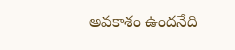అవకాశం ఉందనేది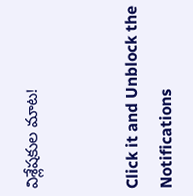విశ్లేషకుల మాట!


Click it and Unblock the Notifications